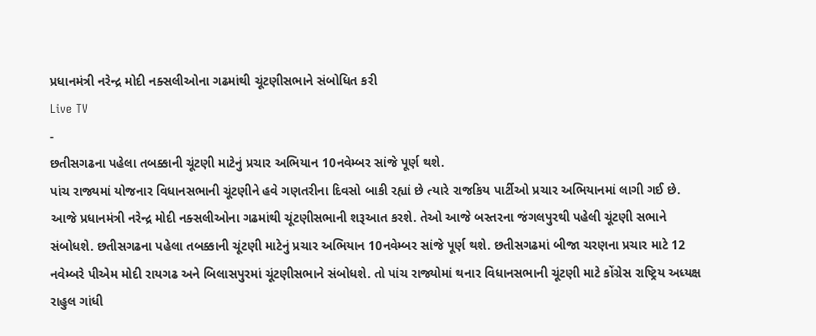પ્રધાનમંત્રી નરેન્દ્ર મોદી નક્સલીઓના ગઢમાંથી ચૂંટણીસભાને સંબોધિત કરી
Live TV
-
છતીસગઢના પહેલા તબક્કાની ચૂંટણી માટેનું પ્રચાર અભિયાન 10નવેમ્બર સાંજે પૂર્ણ થશે.
પાંચ રાજ્યમાં યોજનાર વિધાનસભાની ચૂંટણીને હવે ગણતરીના દિવસો બાકી રહ્યાં છે ત્યારે રાજકિય પાર્ટીઓ પ્રચાર અભિયાનમાં લાગી ગઈ છે. આજે પ્રધાનમંત્રી નરેન્દ્ર મોદી નક્સલીઓના ગઢમાંથી ચૂંટણીસભાની શરૂઆત કરશે. તેઓ આજે બસ્તરના જંગલપુરથી પહેલી ચૂંટણી સભાને સંબોધશે. છતીસગઢના પહેલા તબક્કાની ચૂંટણી માટેનું પ્રચાર અભિયાન 10નવેમ્બર સાંજે પૂર્ણ થશે. છતીસગઢમાં બીજા ચરણના પ્રચાર માટે 12 નવેમ્બરે પીએમ મોદી રાયગઢ અને બિલાસપુરમાં ચૂંટણીસભાને સંબોધશે. તો પાંચ રાજ્યોમાં થનાર વિધાનસભાની ચૂંટણી માટે કોંગ્રેસ રાષ્ટ્રિય અધ્યક્ષ રાહુલ ગાંધી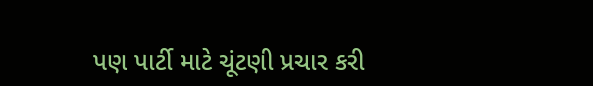પણ પાર્ટી માટે ચૂંટણી પ્રચાર કરી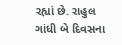રહ્યાં છે. રાહુલ ગાંધી બે દિવસના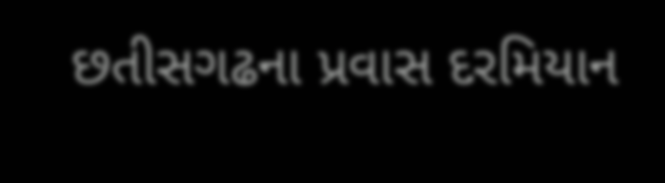છતીસગઢના પ્રવાસ દરમિયાન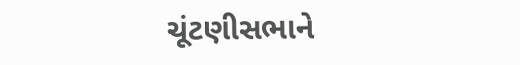ચૂંટણીસભાને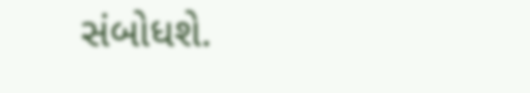સંબોધશે.